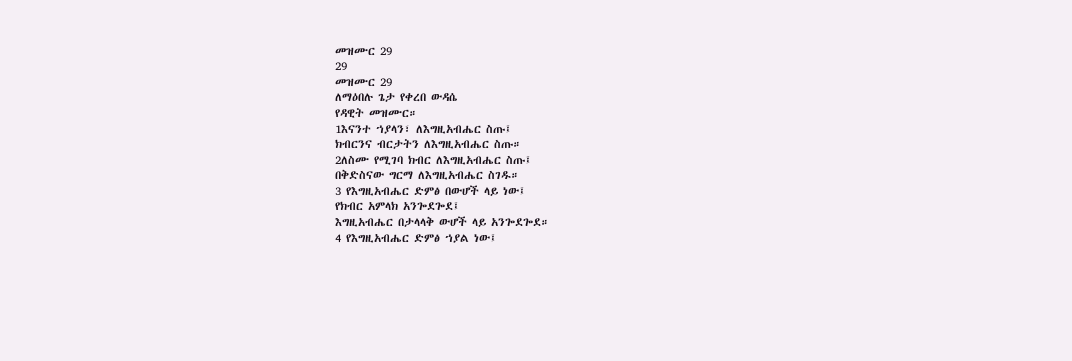መዝሙር 29
29
መዝሙር 29
ለማዕበሉ ጌታ የቀረበ ውዳሴ
የዳዊት መዝሙር።
1እናንተ ኀያላን፣ ለእግዚአብሔር ስጡ፤
ክብርንና ብርታትን ለእግዚአብሔር ስጡ።
2ለስሙ የሚገባ ክብር ለእግዚአብሔር ስጡ፤
በቅድስናው ግርማ ለእግዚአብሔር ስገዱ።
3 የእግዚአብሔር ድምፅ በውሆች ላይ ነው፤
የክብር አምላክ አንጐደጐደ፤
እግዚአብሔር በታላላቅ ውሆች ላይ አንጐደጐደ።
4 የእግዚአብሔር ድምፅ ኀያል ነው፤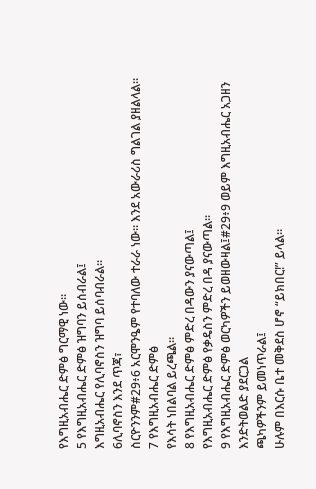የእግዚአብሔር ድምፅ ግርማዊ ነው።
5 የእግዚአብሔር ድምፅ ዝግባን ይሰብራል፤
እግዚአብሔር የሊባኖስን ዝግባ ይሰባብራል።
6ሊባኖስን እንደ ጥጃ፣
ስርዮንንም#29፥6 አርሞንዔም የተባለው ተራራ ነው። እንደ አውራሪስ ግልገል ያዘልላል።
7 የእግዚአብሔር ድምፅ
የእሳት ነበልባል ይረጫል።
8 የእግዚአብሔር ድምፅ ምድረ በዳውን ያናውጣል፤
የእግዚአብሔር ድምፅ የቃዴስን ምድረ በዳ ያናውጣል።
9 የእግዚአብሔር ድምፅ ወርካዎችን ይወዘውዛል፤#29፥9 ወይም እግዚአብሔር አጋዘን እንድትወልድ ያደርጋል
ጫካዎችንም ይመነጥራል፤
ሁሉም በእርሱ ቤተ መቅደስ ሆኖ “ይክበር!” ይላል።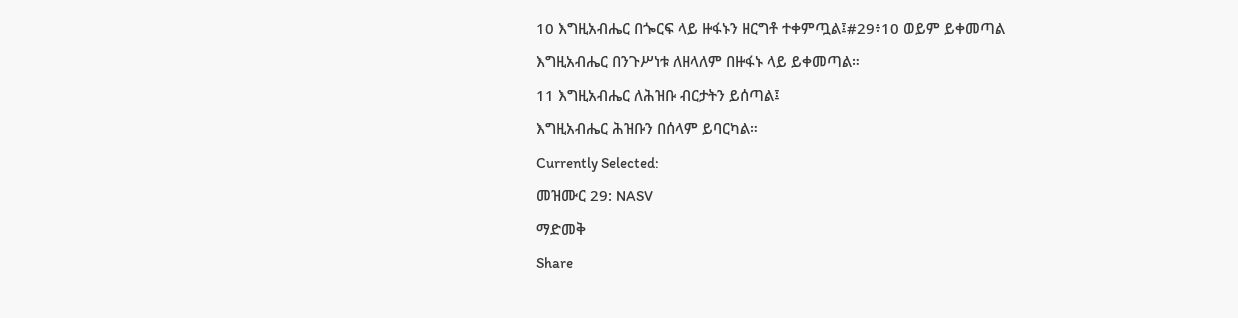10 እግዚአብሔር በጐርፍ ላይ ዙፋኑን ዘርግቶ ተቀምጧል፤#29፥10 ወይም ይቀመጣል
እግዚአብሔር በንጉሥነቱ ለዘላለም በዙፋኑ ላይ ይቀመጣል።
11 እግዚአብሔር ለሕዝቡ ብርታትን ይሰጣል፤
እግዚአብሔር ሕዝቡን በሰላም ይባርካል።
Currently Selected:
መዝሙር 29: NASV
ማድመቅ
Share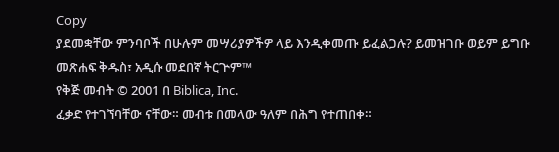Copy
ያደመቋቸው ምንባቦች በሁሉም መሣሪያዎችዎ ላይ እንዲቀመጡ ይፈልጋሉ? ይመዝገቡ ወይም ይግቡ
መጽሐፍ ቅዱስ፣ አዲሱ መደበኛ ትርጕም™
የቅጅ መብት © 2001 በ Biblica, Inc.
ፈቃድ የተገኘባቸው ናቸው። መብቱ በመላው ዓለም በሕግ የተጠበቀ።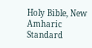Holy Bible, New Amharic Standard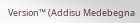Version™ (Addisu Medebegna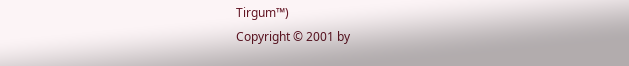Tirgum™)
Copyright © 2001 by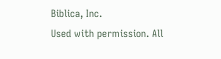Biblica, Inc.
Used with permission. All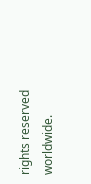rights reserved worldwide.